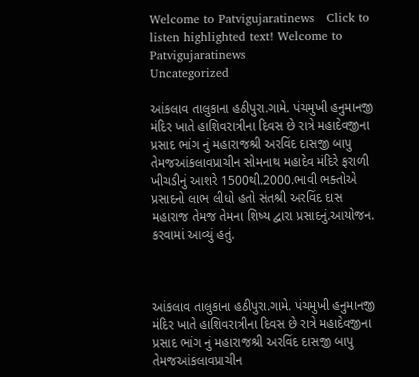Welcome to Patvigujaratinews   Click to listen highlighted text! Welcome to Patvigujaratinews
Uncategorized

આંકલાવ તાલુકાના હઠીપુરા.ગામે. પંચમુખી હનુમાનજી મંદિર ખાતે હાશિવરાત્રીના દિવસ છે રાત્રે મહાદેવજીના પ્રસાદ ભાંગ નું મહારાજશ્રી અરવિંદ દાસજી બાપુ તેમજઆંકલાવપ્રાચીન સોમનાથ મહાદેવ મંદિરે ફરાળી ખીચડીનું આશરે 1500થી.2000.ભાવી ભક્તોએ પ્રસાદનો લાભ લીધો હતો સંતશ્રી અરવિંદ દાસ મહારાજ તેમજ તેમના શિષ્ય દ્વારા પ્રસાદનું.આયોજન. કરવામાં આવ્યું હતું.



આંકલાવ તાલુકાના હઠીપુરા.ગામે. પંચમુખી હનુમાનજી મંદિર ખાતે હાશિવરાત્રીના દિવસ છે રાત્રે મહાદેવજીના પ્રસાદ ભાંગ નું મહારાજશ્રી અરવિંદ દાસજી બાપુ તેમજઆંકલાવપ્રાચીન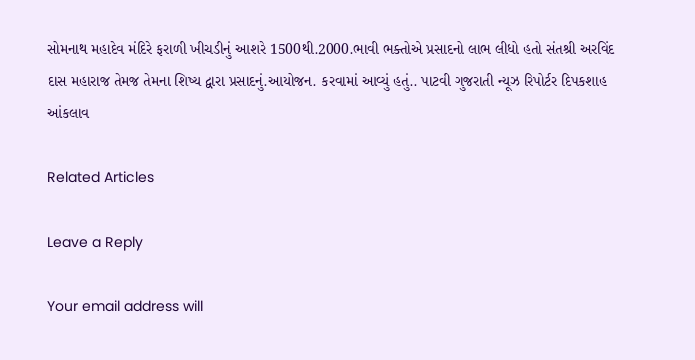સોમનાથ મહાદેવ મંદિરે ફરાળી ખીચડીનું આશરે 1500થી.2000.ભાવી ભક્તોએ પ્રસાદનો લાભ લીધો હતો સંતશ્રી અરવિંદ દાસ મહારાજ તેમજ તેમના શિષ્ય દ્વારા પ્રસાદનું.આયોજન. કરવામાં આવ્યું હતું.. પાટવી ગુજરાતી ન્યૂઝ રિપોર્ટર દિપકશાહ આંકલાવ

Related Articles

Leave a Reply

Your email address will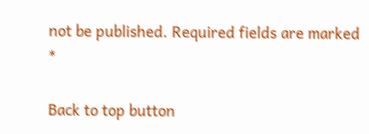not be published. Required fields are marked *

Back to top button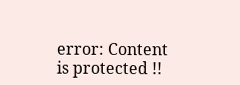error: Content is protected !!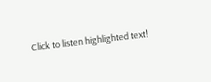Click to listen highlighted text!